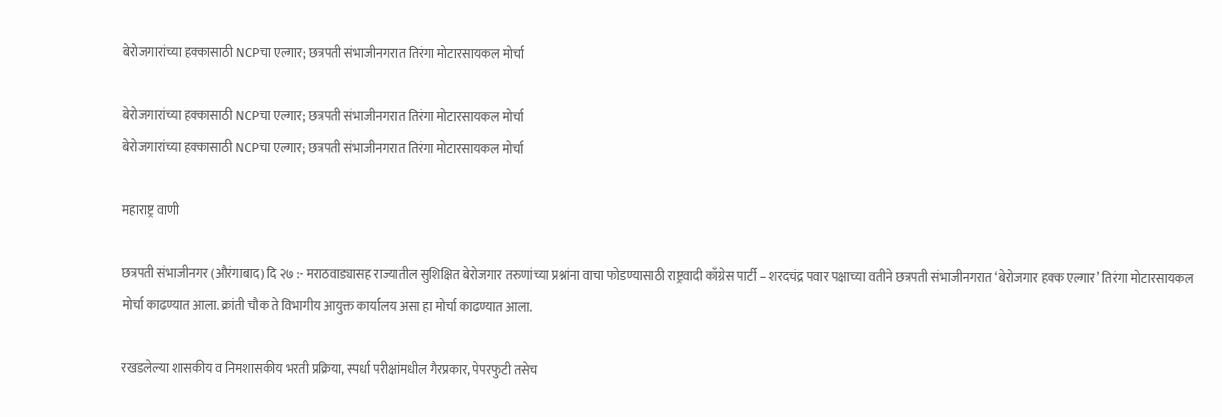बेरोजगारांच्या हक्कासाठी NCPचा एल्गार; छत्रपती संभाजीनगरात तिरंगा मोटारसायकल मोर्चा

बेरोजगारांच्या हक्कासाठी NCPचा एल्गार; छत्रपती संभाजीनगरात तिरंगा मोटारसायकल मोर्चा
बेरोजगारांच्या हक्कासाठी NCPचा एल्गार; छत्रपती संभाजीनगरात तिरंगा मोटारसायकल मोर्चा

महाराष्ट्र वाणी

छत्रपती संभाजीनगर (औरंगाबाद) दि २७ :- मराठवाड्यासह राज्यातील सुशिक्षित बेरोजगार तरुणांच्या प्रश्नांना वाचा फोडण्यासाठी राष्ट्रवादी काँग्रेस पार्टी – शरदचंद्र पवार पक्षाच्या वतीने छत्रपती संभाजीनगरात ‘बेरोजगार हक्क एल्गार’ तिरंगा मोटारसायकल मोर्चा काढण्यात आला. क्रांती चौक ते विभागीय आयुक्त कार्यालय असा हा मोर्चा काढण्यात आला.

रखडलेल्या शासकीय व निमशासकीय भरती प्रक्रिया, स्पर्धा परीक्षांमधील गैरप्रकार, पेपरफुटी तसेच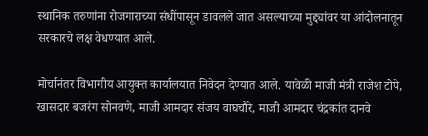स्थानिक तरुणांना रोजगाराच्या संधींपासून डावलले जात असल्याच्या मुद्द्यांवर या आंदोलनातून सरकारचे लक्ष वेधण्यात आले.

मोर्चानंतर विभागीय आयुक्त कार्यालयात निवेदन देण्यात आले. यावेळी माजी मंत्री राजेश टोपे, खासदार बजरंग सोनवणे, माजी आमदार संजय वाघचौरे, माजी आमदार चंद्रकांत दानवे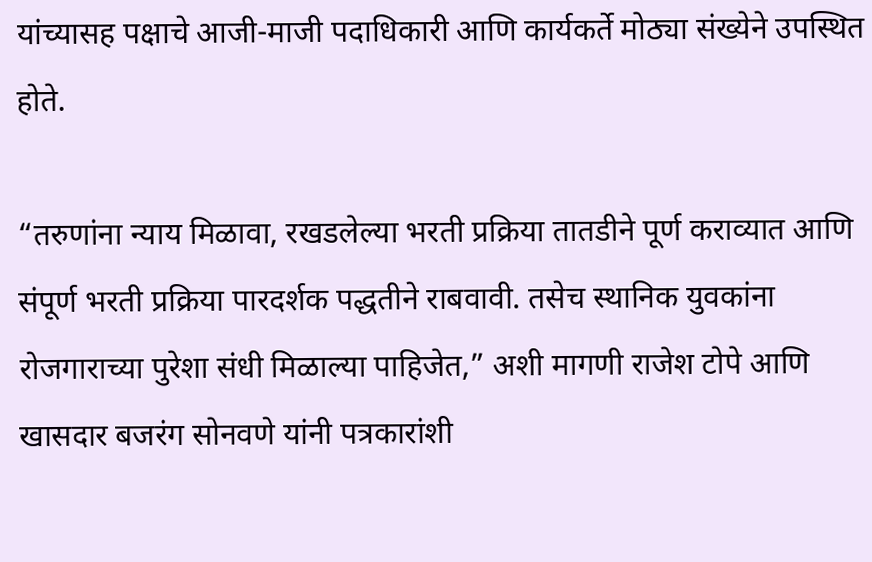यांच्यासह पक्षाचे आजी-माजी पदाधिकारी आणि कार्यकर्ते मोठ्या संख्येने उपस्थित होते.

“तरुणांना न्याय मिळावा, रखडलेल्या भरती प्रक्रिया तातडीने पूर्ण कराव्यात आणि संपूर्ण भरती प्रक्रिया पारदर्शक पद्धतीने राबवावी. तसेच स्थानिक युवकांना रोजगाराच्या पुरेशा संधी मिळाल्या पाहिजेत,” अशी मागणी राजेश टोपे आणि खासदार बजरंग सोनवणे यांनी पत्रकारांशी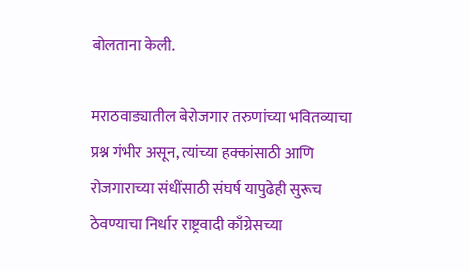बोलताना केली.

मराठवाड्यातील बेरोजगार तरुणांच्या भवितव्याचा प्रश्न गंभीर असून, त्यांच्या हक्कांसाठी आणि रोजगाराच्या संधींसाठी संघर्ष यापुढेही सुरूच ठेवण्याचा निर्धार राष्ट्रवादी काँग्रेसच्या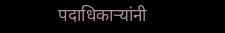पदाधिकाऱ्यांनी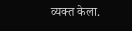व्यक्त केला.